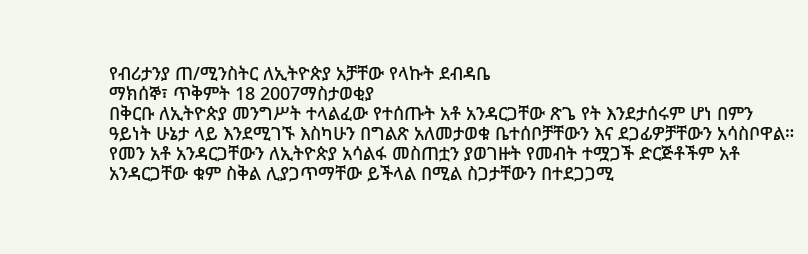የብሪታንያ ጠ/ሚንስትር ለኢትዮጵያ አቻቸው የላኩት ደብዳቤ
ማክሰኞ፣ ጥቅምት 18 2007ማስታወቂያ
በቅርቡ ለኢትዮጵያ መንግሥት ተላልፈው የተሰጡት አቶ አንዳርጋቸው ጽጌ የት እንደታሰሩም ሆነ በምን ዓይነት ሁኔታ ላይ እንደሚገኙ እስካሁን በግልጽ አለመታወቁ ቤተሰቦቻቸውን እና ደጋፊዎቻቸውን አሳስቦዋል። የመን አቶ አንዳርጋቸውን ለኢትዮጵያ አሳልፋ መስጠቷን ያወገዙት የመብት ተሟጋች ድርጅቶችም አቶ አንዳርጋቸው ቁም ስቅል ሊያጋጥማቸው ይችላል በሚል ስጋታቸውን በተደጋጋሚ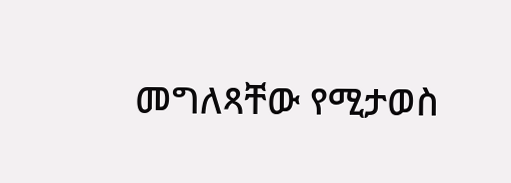መግለጻቸው የሚታወስ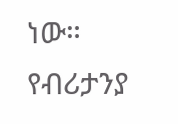ነው። የብሪታንያ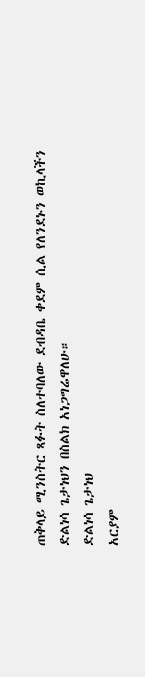ጠቅላይ ሚንስትር ጻፉት ስለተባለው ደብዳቤ ቀደም ሲል የለንደኑን ወኪላችን ድልነሳ ጌታነህን በስልክ አነጋግሬዋለሁ።
ድልነሳ ጌታነህ
አርያም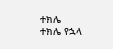ተክሌ
ተክሌ የኋላ